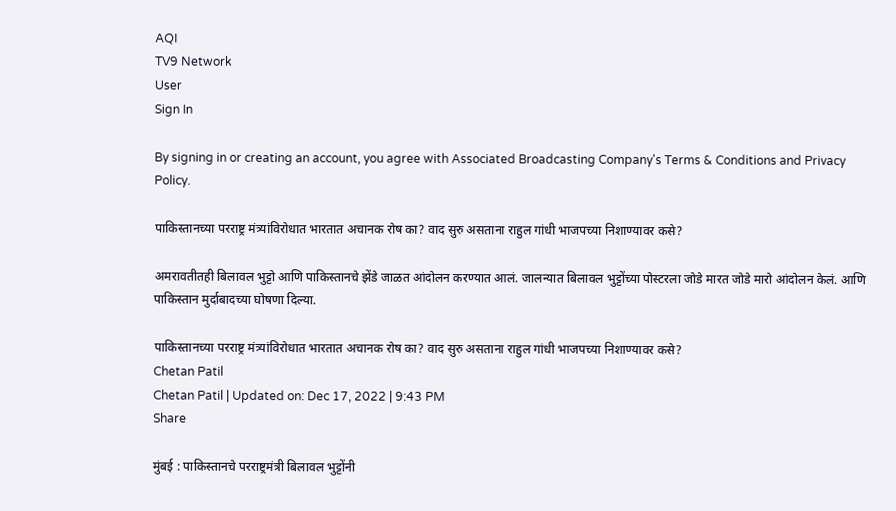AQI
TV9 Network
User
Sign In

By signing in or creating an account, you agree with Associated Broadcasting Company's Terms & Conditions and Privacy Policy.

पाकिस्तानच्या परराष्ट्र मंत्र्यांविरोधात भारतात अचानक रोष का? वाद सुरु असताना राहुल गांधी भाजपच्या निशाण्यावर कसे?

अमरावतीतही बिलावल भुट्टो आणि पाकिस्तानचे झेंडे जाळत आंदोलन करण्यात आलं. जालन्यात बिलावल भुट्टोंच्या पोस्टरला जोडे मारत जोडे मारो आंदोलन केलं. आणि पाकिस्तान मुर्दाबादच्या घोषणा दिल्या.

पाकिस्तानच्या परराष्ट्र मंत्र्यांविरोधात भारतात अचानक रोष का? वाद सुरु असताना राहुल गांधी भाजपच्या निशाण्यावर कसे?
Chetan Patil
Chetan Patil | Updated on: Dec 17, 2022 | 9:43 PM
Share

मुंबई : पाकिस्तानचे परराष्ट्रमंत्री बिलावल भुट्टोंनी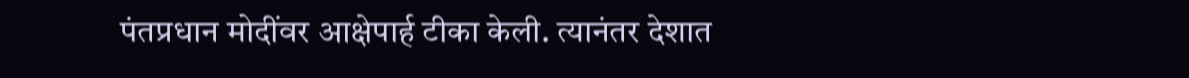पंतप्रधान मोदींवर आक्षेपार्ह टीका केली. त्यानंतर देशात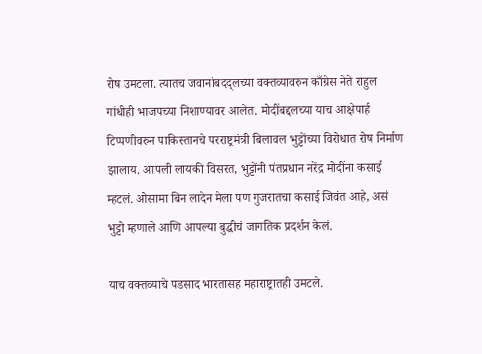रोष उमटला. त्यातच जवानांबदद्लच्या वक्तव्यावरुन काँग्रेस नेते राहुल गांधीही भाजपच्या निशाण्यावर आलेत. मोदींबद्दलच्या याच आक्षेपार्ह टिप्पणीवरुन पाकिस्तानचे परराष्ट्रमंत्री बिलावल भुट्टोंच्या विरोधात रोष निर्माण झालाय. आपली लायकी विसरत, भुट्टोंनी पंतप्रधान नरेंद्र मोदींना कसाई म्हटलं. ओसामा बिन लादेन मेला पण गुजरातचा कसाई जिवंत आहे, असं भुट्टो म्हणाले आणि आपल्या बुद्धीचं जागतिक प्रदर्शन केलं.

याच वक्तव्याचे पडसाद भारतासह महाराष्ट्रातही उमटले.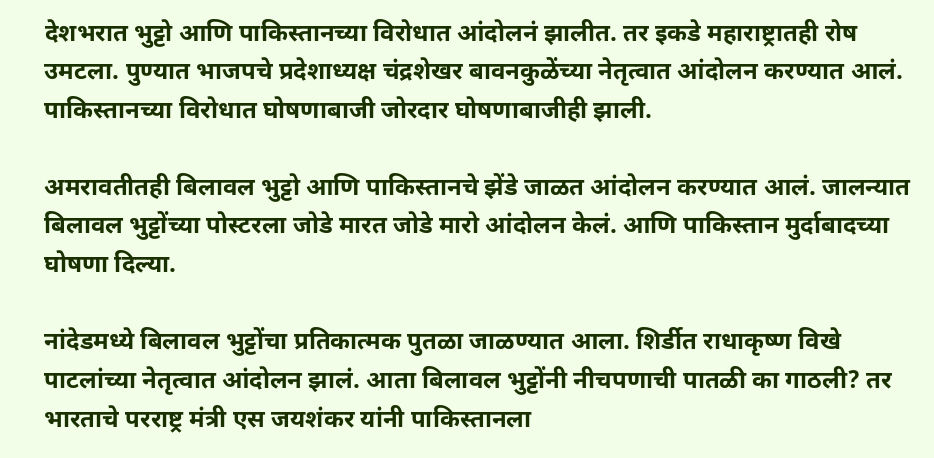देशभरात भुट्टो आणि पाकिस्तानच्या विरोधात आंदोलनं झालीत. तर इकडे महाराष्ट्रातही रोष उमटला. पुण्यात भाजपचे प्रदेशाध्यक्ष चंद्रशेखर बावनकुळेंच्या नेतृत्वात आंदोलन करण्यात आलं. पाकिस्तानच्या विरोधात घोषणाबाजी जोरदार घोषणाबाजीही झाली.

अमरावतीतही बिलावल भुट्टो आणि पाकिस्तानचे झेंडे जाळत आंदोलन करण्यात आलं. जालन्यात बिलावल भुट्टोंच्या पोस्टरला जोडे मारत जोडे मारो आंदोलन केलं. आणि पाकिस्तान मुर्दाबादच्या घोषणा दिल्या.

नांदेडमध्ये बिलावल भुट्टोंचा प्रतिकात्मक पुतळा जाळण्यात आला. शिर्डीत राधाकृष्ण विखे पाटलांच्या नेतृत्वात आंदोलन झालं. आता बिलावल भुट्टोंनी नीचपणाची पातळी का गाठली? तर भारताचे परराष्ट्र मंत्री एस जयशंकर यांनी पाकिस्तानला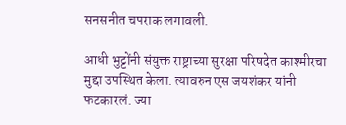सनसनीत चपराक लगावली.

आधी भुट्टोंनी संयुक्त राष्ट्राच्या सुरक्षा परिषदेत काश्मीरचा मुद्दा उपस्थित केला. त्यावरुन एस जयशंकर यांनी फटकारलं. ज्या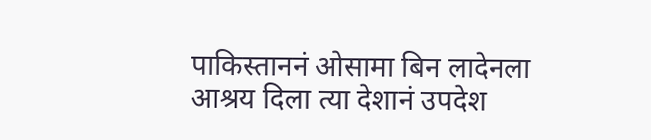पाकिस्ताननं ओसामा बिन लादेनला आश्रय दिला त्या देशानं उपदेश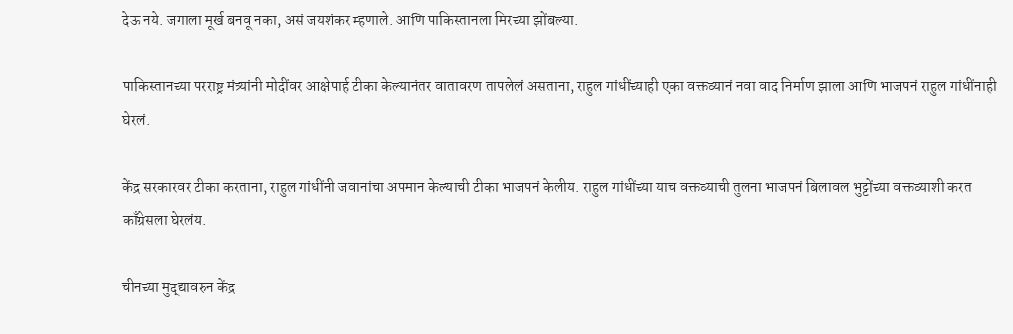देऊ नये. जगाला मूर्ख बनवू नका, असं जयशंकर म्हणाले. आणि पाकिस्तानला मिरच्या झोंबल्या.

पाकिस्तानच्या परराष्ट्र मंत्र्यांनी मोदींवर आक्षेपार्ह टीका केल्यानंतर वातावरण तापलेलं असताना, राहुल गांधींच्याही एका वक्तव्यानं नवा वाद निर्माण झाला आणि भाजपनं राहुल गांधींनाही घेरलं.

केंद्र सरकारवर टीका करताना, राहुल गांधींनी जवानांचा अपमान केल्याची टीका भाजपनं केलीय. राहुल गांधींच्या याच वक्तव्याची तुलना भाजपनं बिलावल भुट्टोंच्या वक्तव्याशी करत काँग्रेसला घेरलंय.

चीनच्या मुद्द्यावरुन केंद्र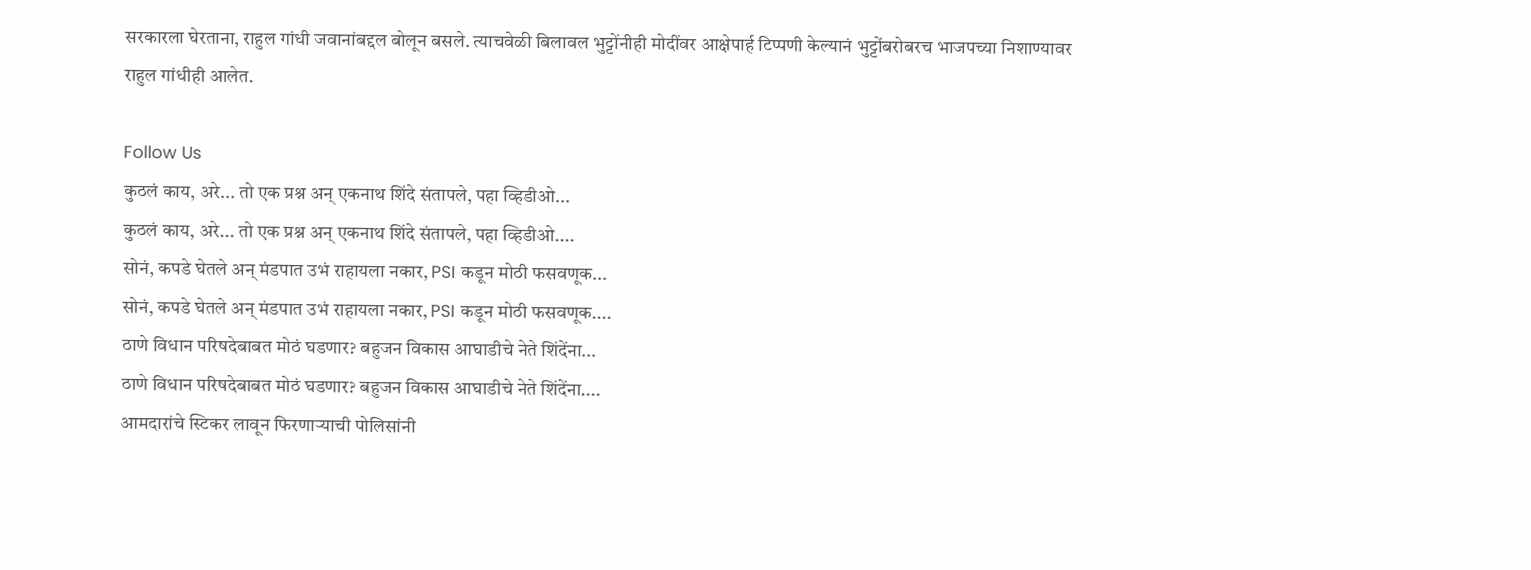सरकारला घेरताना, राहुल गांधी जवानांबद्दल बोलून बसले. त्याचवेळी बिलावल भुट्टोंनीही मोदींवर आक्षेपार्ह टिप्पणी केल्यानं भुट्टोंबरोबरच भाजपच्या निशाण्यावर राहुल गांधीही आलेत.

Follow Us
कुठलं काय, अरे... तो एक प्रश्न अन् एकनाथ शिंदे संतापले, पहा व्हिडीओ...
कुठलं काय, अरे... तो एक प्रश्न अन् एकनाथ शिंदे संतापले, पहा व्हिडीओ....
सोनं, कपडे घेतले अन् मंडपात उभं राहायला नकार, PSI कडून मोठी फसवणूक...
सोनं, कपडे घेतले अन् मंडपात उभं राहायला नकार, PSI कडून मोठी फसवणूक....
ठाणे विधान परिषदेबाबत मोठं घडणार? बहुजन विकास आघाडीचे नेते शिंदेंना...
ठाणे विधान परिषदेबाबत मोठं घडणार? बहुजन विकास आघाडीचे नेते शिंदेंना....
आमदारांचे स्टिकर लावून फिरणाऱ्याची पोलिसांनी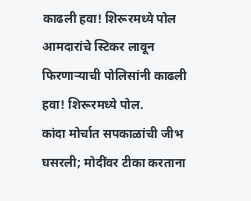काढली हवा! शिरूरमध्ये पोल
आमदारांचे स्टिकर लावून फिरणाऱ्याची पोलिसांनी काढली हवा! शिरूरमध्ये पोल.
कांदा मोर्चात सपकाळांची जीभ घसरली; मोदींवर टीका करताना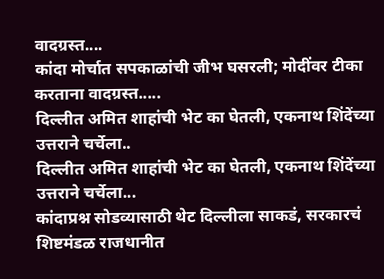वादग्रस्त....
कांदा मोर्चात सपकाळांची जीभ घसरली; मोदींवर टीका करताना वादग्रस्त.....
दिल्लीत अमित शाहांची भेट का घेतली, एकनाथ शिंदेंच्या उत्तराने चर्चेला..
दिल्लीत अमित शाहांची भेट का घेतली, एकनाथ शिंदेंच्या उत्तराने चर्चेला...
कांदाप्रश्न सोडव्यासाठी थेट दिल्लीला साकडं, सरकारचं शिष्टमंडळ राजधानीत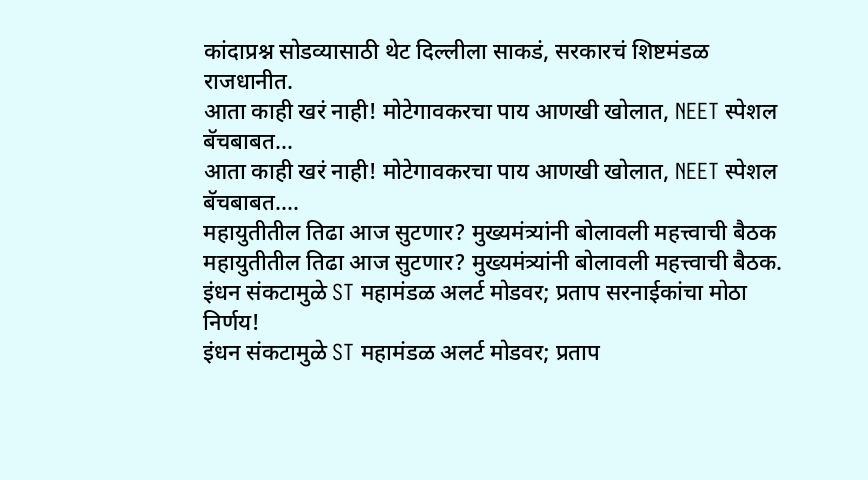कांदाप्रश्न सोडव्यासाठी थेट दिल्लीला साकडं, सरकारचं शिष्टमंडळ राजधानीत.
आता काही खरं नाही! मोटेगावकरचा पाय आणखी खोलात, NEET स्पेशल बॅचबाबत...
आता काही खरं नाही! मोटेगावकरचा पाय आणखी खोलात, NEET स्पेशल बॅचबाबत....
महायुतीतील तिढा आज सुटणार? मुख्यमंत्र्यांनी बोलावली महत्त्वाची बैठक
महायुतीतील तिढा आज सुटणार? मुख्यमंत्र्यांनी बोलावली महत्त्वाची बैठक.
इंधन संकटामुळे ST महामंडळ अलर्ट मोडवर; प्रताप सरनाईकांचा मोठा निर्णय!
इंधन संकटामुळे ST महामंडळ अलर्ट मोडवर; प्रताप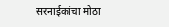सरनाईकांचा मोठा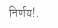निर्णय!.